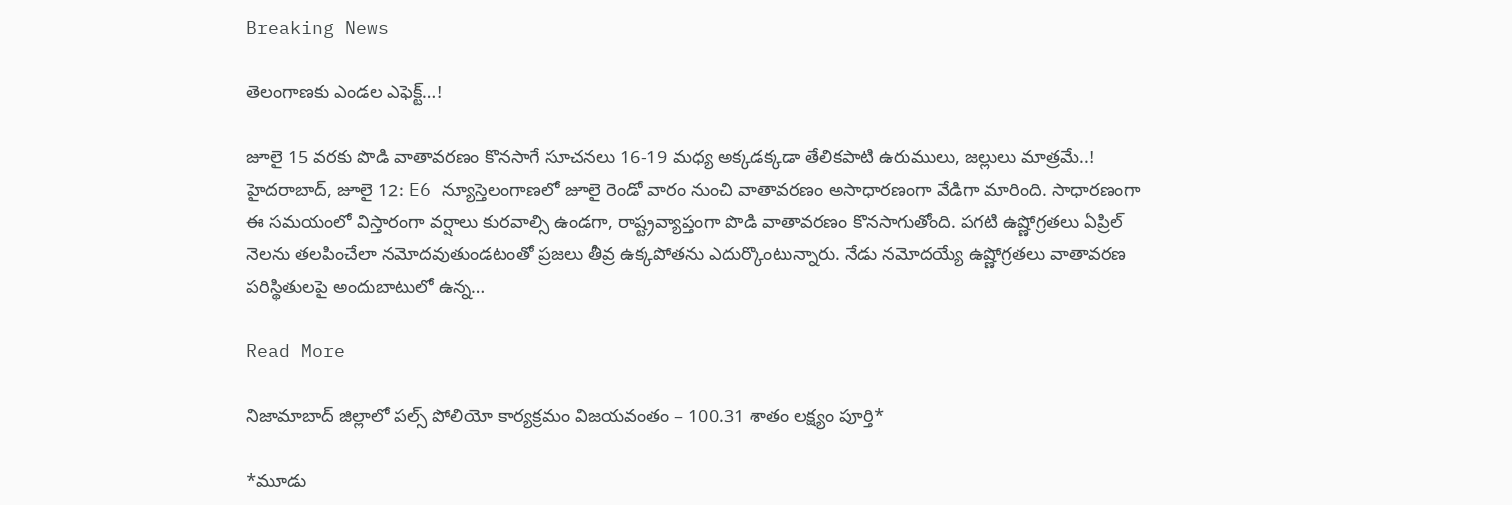Breaking News

తెలంగాణకు ఎండల ఎఫెక్ట్…!

జూలై 15 వరకు పొడి వాతావరణం కొనసాగే సూచనలు 16-19 మధ్య అక్కడక్కడా తేలికపాటి ఉరుములు, జల్లులు మాత్రమే..! హైదరాబాద్, జూలై 12: E6 న్యూస్తెలంగాణలో జూలై రెండో వారం నుంచి వాతావరణం అసాధారణంగా వేడిగా మారింది. సాధారణంగా ఈ సమయంలో విస్తారంగా వర్షాలు కురవాల్సి ఉండగా, రాష్ట్రవ్యాప్తంగా పొడి వాతావరణం కొనసాగుతోంది. పగటి ఉష్ణోగ్రతలు ఏప్రిల్ నెలను తలపించేలా నమోదవుతుండటంతో ప్రజలు తీవ్ర ఉక్కపోతను ఎదుర్కొంటున్నారు. నేడు నమోదయ్యే ఉష్ణోగ్రతలు వాతావరణ పరిస్థితులపై అందుబాటులో ఉన్న…

Read More

నిజామాబాద్ జిల్లాలో పల్స్ పోలియో కార్యక్రమం విజయవంతం – 100.31 శాతం లక్ష్యం పూర్తి*

*మూడు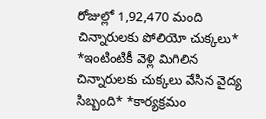రోజుల్లో 1,92,470 మంది చిన్నారులకు పోలియో చుక్కలు* *ఇంటింటికీ వెళ్లి మిగిలిన చిన్నారులకు చుక్కలు వేసిన వైద్య సిబ్బంది* *కార్యక్రమం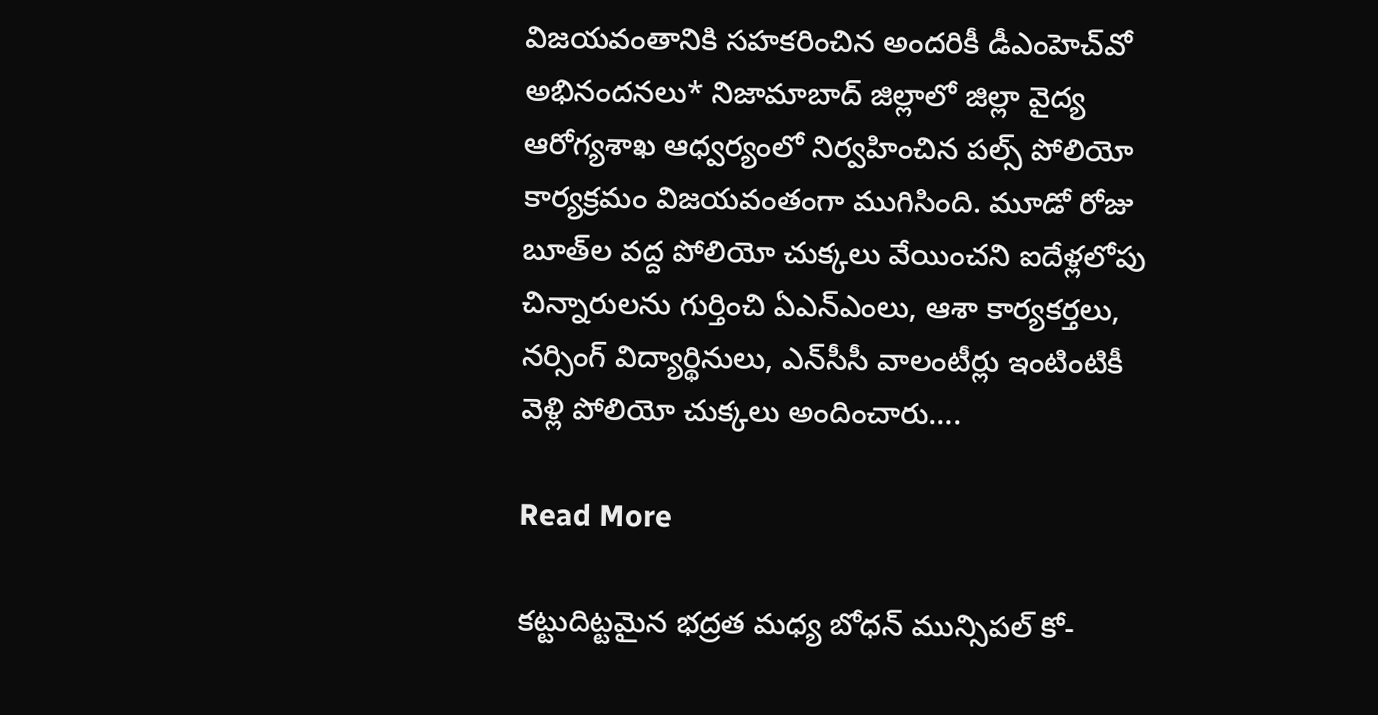విజయవంతానికి సహకరించిన అందరికీ డీఎంహెచ్‌వో అభినందనలు* నిజామాబాద్ జిల్లాలో జిల్లా వైద్య ఆరోగ్యశాఖ ఆధ్వర్యంలో నిర్వహించిన పల్స్ పోలియో కార్యక్రమం విజయవంతంగా ముగిసింది. మూడో రోజు బూత్‌ల వద్ద పోలియో చుక్కలు వేయించని ఐదేళ్లలోపు చిన్నారులను గుర్తించి ఏఎన్ఎంలు, ఆశా కార్యకర్తలు, నర్సింగ్ విద్యార్థినులు, ఎన్‌సీసీ వాలంటీర్లు ఇంటింటికీ వెళ్లి పోలియో చుక్కలు అందించారు….

Read More

కట్టుదిట్టమైన భద్రత మధ్య బోధన్ మున్సిపల్ కో-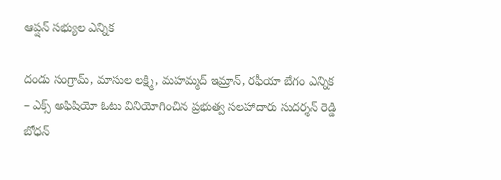ఆప్షన్ సభ్యుల ఎన్నిక

దండు సంగ్రామ్, మాసుల లక్ష్మి, మహమ్మద్ ఇమ్రాన్, రఫీయా బేగం ఎన్నిక – ఎక్స్ అఫిషియో ఓటు వినియోగించిన ప్రభుత్వ సలహాదారు సుదర్శన్ రెడ్డి బోధన్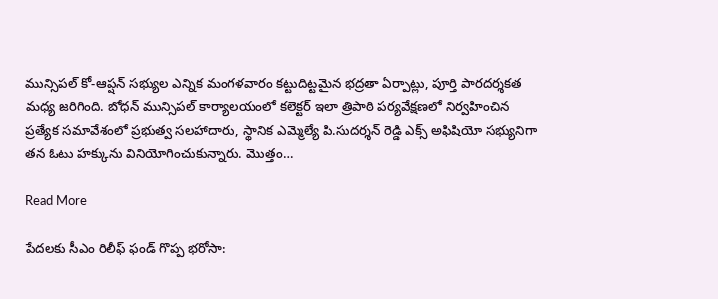మున్సిపల్ కో-ఆప్షన్ సభ్యుల ఎన్నిక మంగళవారం కట్టుదిట్టమైన భద్రతా ఏర్పాట్లు, పూర్తి పారదర్శకత మధ్య జరిగింది. బోధన్ మున్సిపల్ కార్యాలయంలో కలెక్టర్ ఇలా త్రిపాఠి పర్యవేక్షణలో నిర్వహించిన ప్రత్యేక సమావేశంలో ప్రభుత్వ సలహాదారు, స్థానిక ఎమ్మెల్యే పి.సుదర్శన్ రెడ్డి ఎక్స్ అఫిషియో సభ్యునిగా తన ఓటు హక్కును వినియోగించుకున్నారు. మొత్తం…

Read More

పేదలకు సీఎం రిలీఫ్ ఫండ్ గొప్ప భరోసా: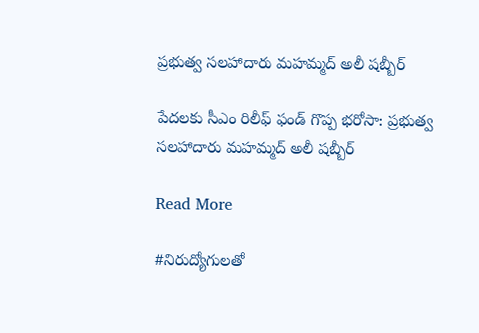ప్రభుత్వ సలహాదారు మహమ్మద్ అలీ షబ్బీర్

పేదలకు సీఎం రిలీఫ్ ఫండ్ గొప్ప భరోసా: ప్రభుత్వ సలహాదారు మహమ్మద్ అలీ షబ్బీర్

Read More

#నిరుద్యోగులతో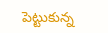పెట్టుకున్న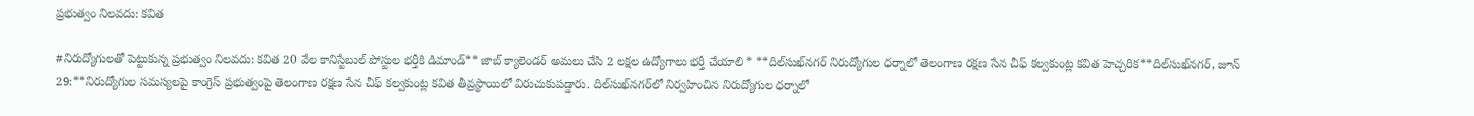ప్రభుత్వం నిలవదు: కవిత

#నిరుద్యోగులతో పెట్టుకున్న ప్రభుత్వం నిలవదు: కవిత 20 వేల కానిస్టేబుల్ పోస్టుల భర్తీకి డిమాండ్** జాబ్ క్యాలెండర్ అమలు చేసి 2 లక్షల ఉద్యోగాలు భర్తీ చేయాలి * **దిల్‌సుఖ్‌నగర్ నిరుద్యోగుల ధర్నాలో తెలంగాణ రక్షణ సేన చీఫ్ కల్వకుంట్ల కవిత హెచ్చరిక**దిల్‌సుఖ్‌నగర్, జూన్ 29:**నిరుద్యోగుల సమస్యలపై కాంగ్రెస్ ప్రభుత్వంపై తెలంగాణ రక్షణ సేన చీఫ్ కల్వకుంట్ల కవిత తీవ్రస్థాయిలో విరుచుకుపడ్డారు. దిల్‌సుఖ్‌నగర్‌లో నిర్వహించిన నిరుద్యోగుల ధర్నాలో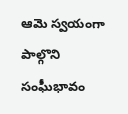ఆమె స్వయంగా పాల్గొని సంఘీభావం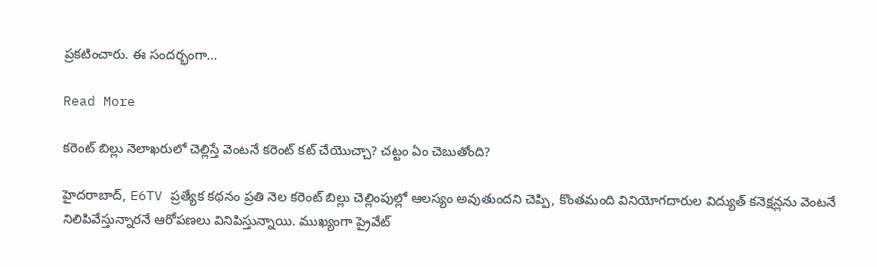ప్రకటించారు. ఈ సందర్భంగా…

Read More

కరెంట్ బిల్లు నెలాఖరులో చెల్లిస్తే వెంటనే కరెంట్ కట్ చేయొచ్చా? చట్టం ఏం చెబుతోంది?

హైదరాబాద్, E6TV ప్రత్యేక కథనం ప్రతి నెల కరెంట్ బిల్లు చెల్లింపుల్లో ఆలస్యం అవుతుందని చెప్పి, కొంతమంది వినియోగదారుల విద్యుత్ కనెక్షన్లను వెంటనే నిలిపివేస్తున్నారనే ఆరోపణలు వినిపిస్తున్నాయి. ముఖ్యంగా ప్రైవేట్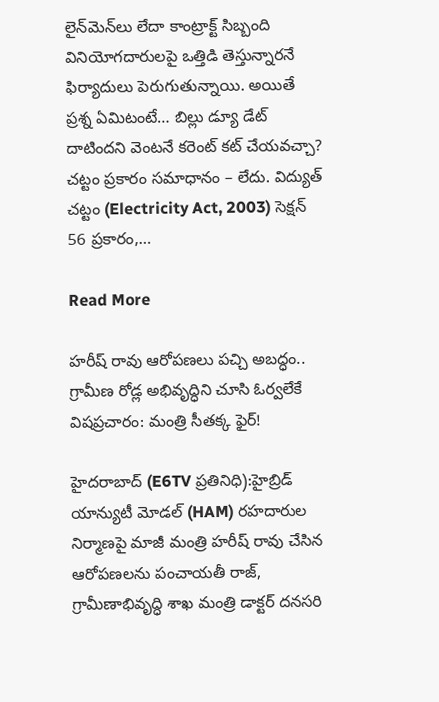లైన్‌మెన్‌లు లేదా కాంట్రాక్ట్ సిబ్బంది వినియోగదారులపై ఒత్తిడి తెస్తున్నారనే ఫిర్యాదులు పెరుగుతున్నాయి. అయితే ప్రశ్న ఏమిటంటే… బిల్లు డ్యూ డేట్ దాటిందని వెంటనే కరెంట్ కట్ చేయవచ్చా? చట్టం ప్రకారం సమాధానం – లేదు. విద్యుత్ చట్టం (Electricity Act, 2003) సెక్షన్ 56 ప్రకారం,…

Read More

హరీష్ రావు ఆరోపణలు పచ్చి అబద్ధం.. గ్రామీణ రోడ్ల అభివృద్ధిని చూసి ఓర్వలేకే విషప్రచారం: మంత్రి సీతక్క ఫైర్!

హైదరాబాద్ (E6TV ప్రతినిధి):హైబ్రిడ్ యాన్యుటీ మోడల్ (HAM) రహదారుల నిర్మాణపై మాజీ మంత్రి హరీష్ రావు చేసిన ఆరోపణలను పంచాయతీ రాజ్, గ్రామీణాభివృద్ధి శాఖ మంత్రి డాక్టర్ దనసరి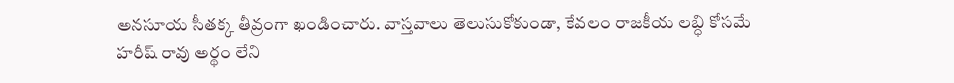అనసూయ సీతక్క తీవ్రంగా ఖండించారు. వాస్తవాలు తెలుసుకోకుండా, కేవలం రాజకీయ లబ్ధి కోసమే హరీష్ రావు అర్థం లేని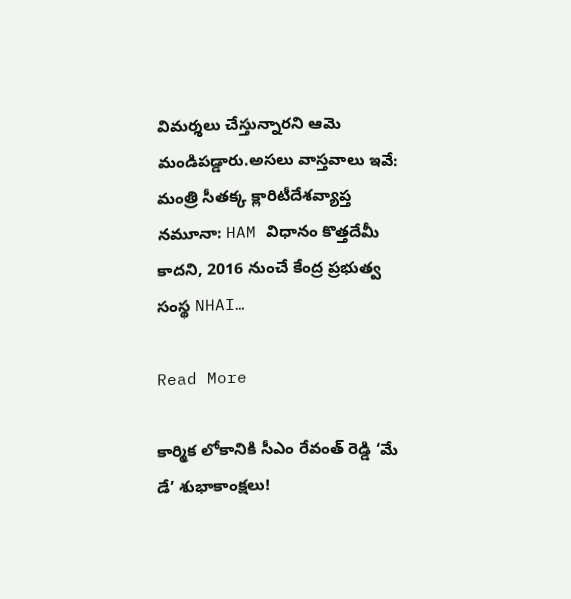విమర్శలు చేస్తున్నారని ఆమె మండిపడ్డారు.అసలు వాస్తవాలు ఇవే: మంత్రి సీతక్క క్లారిటీదేశవ్యాప్త నమూనా: HAM విధానం కొత్తదేమీ కాదని, 2016 నుంచే కేంద్ర ప్రభుత్వ సంస్థ NHAI…

Read More

కార్మిక లోకానికి సీఎం రేవంత్ రెడ్డి ‘మే డే’ శుభాకాంక్షలు!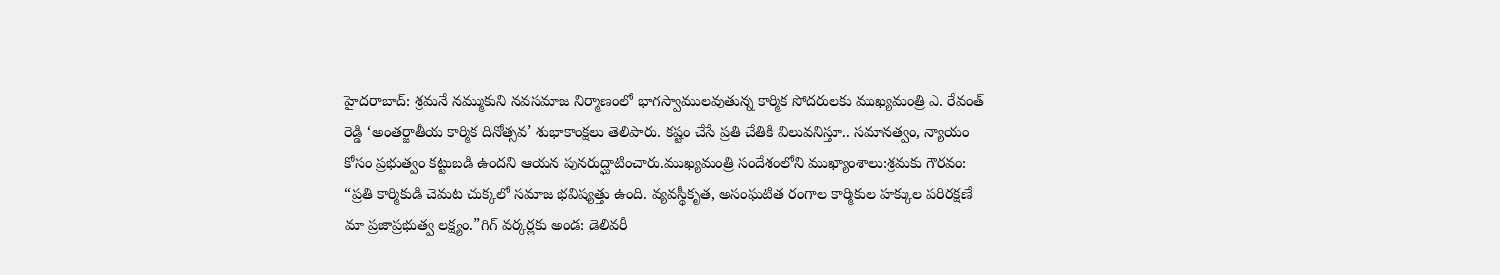హైదరాబాద్: శ్రమనే నమ్ముకుని నవసమాజ నిర్మాణంలో భాగస్వాములవుతున్న కార్మిక సోదరులకు ముఖ్యమంత్రి ఎ. రేవంత్ రెడ్డి ‘అంతర్జాతీయ కార్మిక దినోత్సవ’ శుభాకాంక్షలు తెలిపారు. కష్టం చేసే ప్రతి చేతికి విలువనిస్తూ.. సమానత్వం, న్యాయం కోసం ప్రభుత్వం కట్టుబడి ఉందని ఆయన పునరుద్ఘాటించారు.ముఖ్యమంత్రి సందేశంలోని ముఖ్యాంశాలు:శ్రమకు గౌరవం: “ప్రతి కార్మికుడి చెమట చుక్కలో సమాజ భవిష్యత్తు ఉంది. వ్యవస్థీకృత, అసంఘటిత రంగాల కార్మికుల హక్కుల పరిరక్షణే మా ప్రజాప్రభుత్వ లక్ష్యం.”గిగ్ వర్కర్లకు అండ: డెలివరీ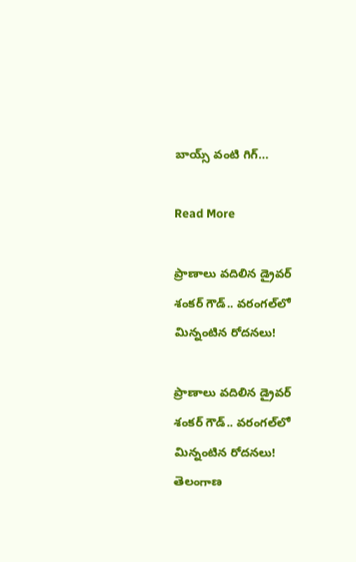బాయ్స్ వంటి గిగ్…

Read More

ప్రాణాలు వదిలిన డ్రైవర్ శంకర్ గౌడ్.. వరంగల్‌లో మిన్నంటిన రోదనలు!

ప్రాణాలు వదిలిన డ్రైవర్ శంకర్ గౌడ్.. వరంగల్‌లో మిన్నంటిన రోదనలు! తెలంగాణ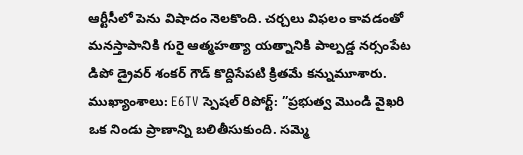ఆర్టీసీలో పెను విషాదం నెలకొంది. చర్చలు విఫలం కావడంతో మనస్తాపానికి గురై ఆత్మహత్యా యత్నానికి పాల్పడ్డ నర్సంపేట డిపో డ్రైవర్ శంకర్ గౌడ్ కొద్దిసేపటి క్రితమే కన్నుమూశారు. ముఖ్యాంశాలు: E6TV స్పెషల్ రిపోర్ట్: ”ప్రభుత్వ మొండి వైఖరి ఒక నిండు ప్రాణాన్ని బలితీసుకుంది. సమ్మె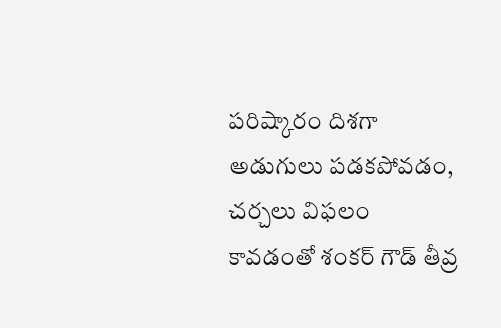పరిష్కారం దిశగా అడుగులు పడకపోవడం, చర్చలు విఫలం కావడంతో శంకర్ గౌడ్ తీవ్ర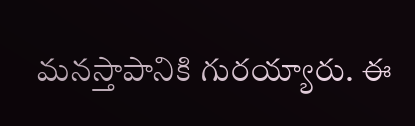మనస్తాపానికి గురయ్యారు. ఈ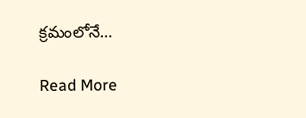క్రమంలోనే…

Read More